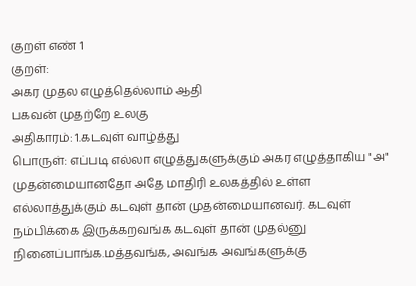குறள் எண் 1
குறள்:
அகர முதல எழுத்தெல்லாம் ஆதி
பகவன் முதற்றே உலகு
அதிகாரம்: 1.கடவுள் வாழ்த்து
பொருள்: எப்படி எல்லா எழுத்துகளுக்கும் அகர எழுத்தாகிய "அ" முதன்மையானதோ அதே மாதிரி உலகத்தில் உள்ள எல்லாத்துக்கும் கடவுள் தான் முதன்மையானவர். கடவுள் நம்பிக்கை இருக்கறவங்க கடவுள் தான் முதல்னு நினைப்பாங்க.மத்தவங்க, அவங்க அவங்களுக்கு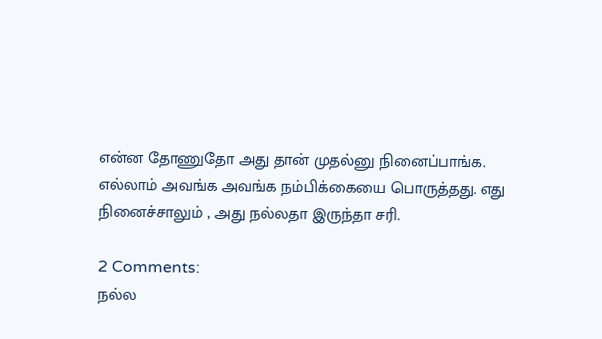என்ன தோணுதோ அது தான் முதல்னு நினைப்பாங்க. எல்லாம் அவங்க அவங்க நம்பிக்கையை பொருத்தது. எது நினைச்சாலும் , அது நல்லதா இருந்தா சரி.

2 Comments:
நல்ல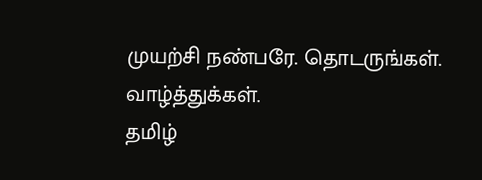முயற்சி நண்பரே. தொடருங்கள். வாழ்த்துக்கள்.
தமிழ்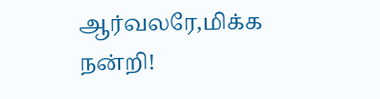ஆர்வலரே,மிக்க நன்றி!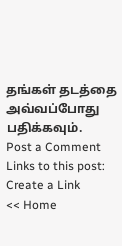தங்கள் தடத்தை அவ்வப்போது பதிக்கவும்.
Post a Comment
Links to this post:
Create a Link
<< Home